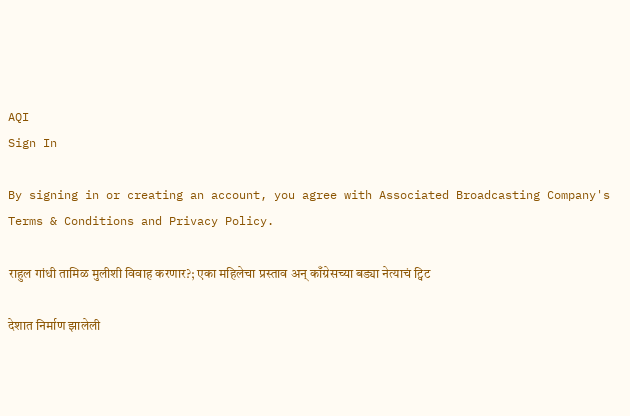AQI
Sign In

By signing in or creating an account, you agree with Associated Broadcasting Company's Terms & Conditions and Privacy Policy.

राहुल गांधी तामिळ मुलीशी विवाह करणार?; एका महिलेचा प्रस्ताव अन् काँग्रेसच्या बड्या नेत्याचं ट्विट

देशात निर्माण झालेली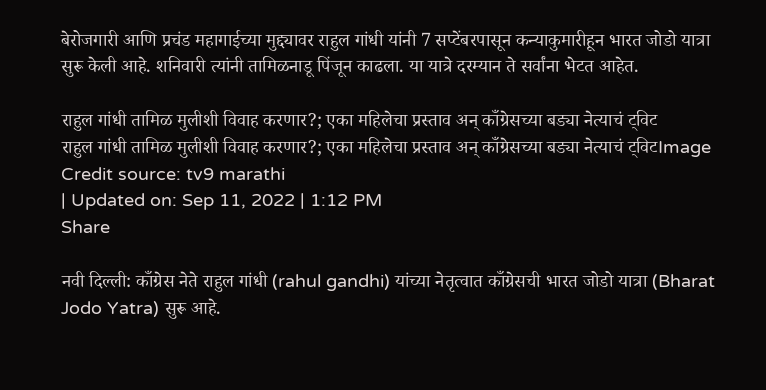बेरोजगारी आणि प्रचंड महागाईच्या मुद्द्यावर राहुल गांधी यांनी 7 सप्टेंबरपासून कन्याकुमारीहून भारत जोडो यात्रा सुरू केली आहे. शनिवारी त्यांनी तामिळनाडू पिंजून काढला. या यात्रे दरम्यान ते सर्वांना भेटत आहेत.

राहुल गांधी तामिळ मुलीशी विवाह करणार?; एका महिलेचा प्रस्ताव अन् काँग्रेसच्या बड्या नेत्याचं ट्विट
राहुल गांधी तामिळ मुलीशी विवाह करणार?; एका महिलेचा प्रस्ताव अन् काँग्रेसच्या बड्या नेत्याचं ट्विटImage Credit source: tv9 marathi
| Updated on: Sep 11, 2022 | 1:12 PM
Share

नवी दिल्ली: काँग्रेस नेते राहुल गांधी (rahul gandhi) यांच्या नेतृत्वात काँग्रेसची भारत जोडो यात्रा (Bharat Jodo Yatra) सुरू आहे.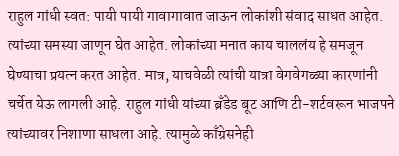राहुल गांधी स्वत: पायी पायी गावागावात जाऊन लोकांशी संवाद साधत आहेत. त्यांच्या समस्या जाणून घेत आहेत. लोकांच्या मनात काय चाललंय हे समजून घेण्याचा प्रयत्न करत आहेत. मात्र, याचवेळी त्यांची यात्रा वेगवेगळ्या कारणांनी चर्चेत येऊ लागली आहे. राहुल गांधी यांच्या ब्रँडेड बूट आणि टी-शर्टवरून भाजपने त्यांच्यावर निशाणा साधला आहे. त्यामुळे काँग्रेसनेही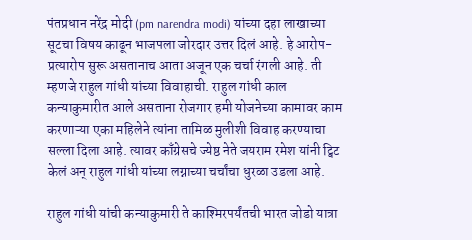पंतप्रधान नरेंद्र मोदी (pm narendra modi) यांच्या दहा लाखाच्या सूटचा विषय काढून भाजपला जोरदार उत्तर दिलं आहे. हे आरोप-प्रत्यारोप सुरू असतानाच आता अजून एक चर्चा रंगली आहे. ती म्हणजे राहुल गांधी यांच्या विवाहाची. राहुल गांधी काल कन्याकुमारीत आले असताना रोजगार हमी योजनेच्या कामावर काम करणाऱ्या एका महिलेने त्यांना तामिळ मुलीशी विवाह करण्याचा सल्ला दिला आहे. त्यावर काँग्रेसचे ज्येष्ठ नेते जयराम रमेश यांनी ट्विट केलं अन् राहुल गांधी यांच्या लग्नाच्या चर्चांचा धुरळा उडला आहे.

राहुल गांधी यांची कन्याकुमारी ते काश्मिरपर्यंतची भारत जोडो यात्रा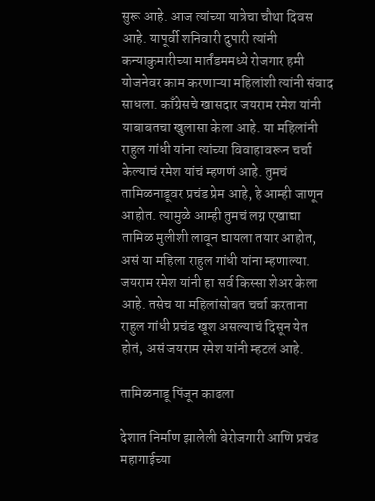सुरू आहे. आज त्यांच्या यात्रेचा चौथा दिवस आहे. यापूर्वी शनिवारी दुपारी त्यांनी कन्याकुमारीच्या मार्तंडममध्ये रोजगार हमी योजनेवर काम करणाऱ्या महिलांशी त्यांनी संवाद साधला. काँग्रेसचे खासदार जयराम रमेश यांनी याबाबतचा खुलासा केला आहे. या महिलांनी राहुल गांधी यांना त्यांच्या विवाहावरून चर्चा केल्याचं रमेश यांचं म्हणणं आहे. तुमचं तामिळनाडूवर प्रचंड प्रेम आहे, हे आम्ही जाणून आहोत. त्यामुळे आम्ही तुमचं लग्न एखाद्या तामिळ मुलीशी लावून द्यायला तयार आहोत, असं या महिला राहुल गांधी यांना म्हणाल्या. जयराम रमेश यांनी हा सर्व किस्सा शेअर केला आहे. तसेच या महिलांसोबत चर्चा करताना राहुल गांधी प्रचंड खूश असल्याचं दिसून येत होतं, असं जयराम रमेश यांनी म्हटलं आहे.

तामिळनाडू पिंजून काढला

देशात निर्माण झालेली बेरोजगारी आणि प्रचंड महागाईच्या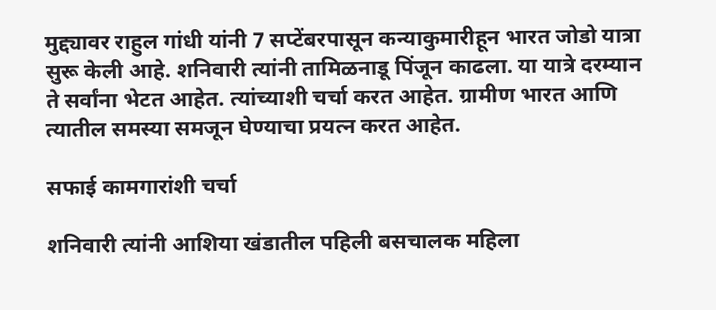मुद्द्यावर राहुल गांधी यांनी 7 सप्टेंबरपासून कन्याकुमारीहून भारत जोडो यात्रा सुरू केली आहे. शनिवारी त्यांनी तामिळनाडू पिंजून काढला. या यात्रे दरम्यान ते सर्वांना भेटत आहेत. त्यांच्याशी चर्चा करत आहेत. ग्रामीण भारत आणि त्यातील समस्या समजून घेण्याचा प्रयत्न करत आहेत.

सफाई कामगारांशी चर्चा

शनिवारी त्यांनी आशिया खंडातील पहिली बसचालक महिला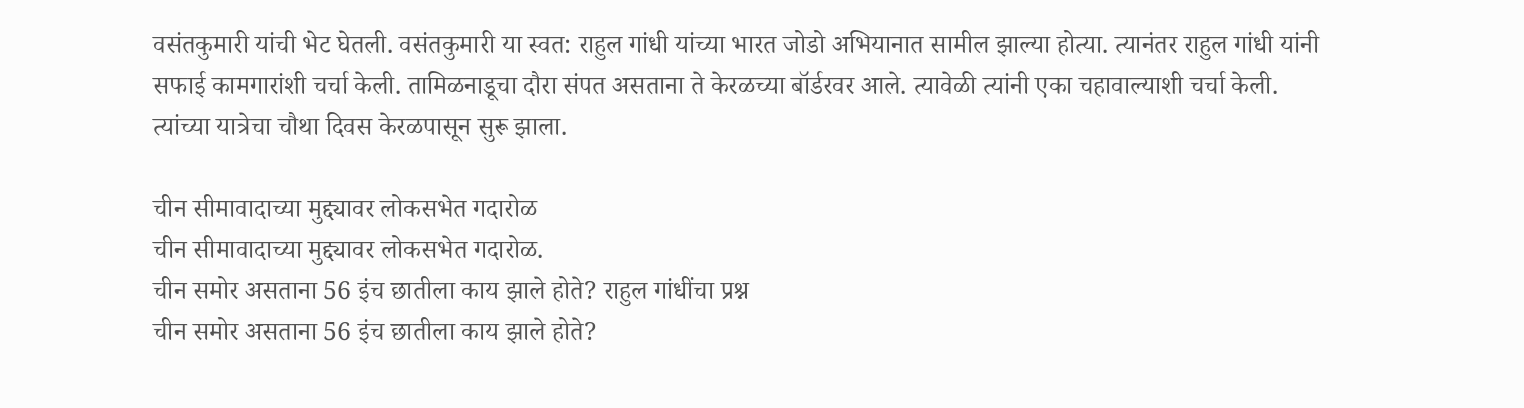वसंतकुमारी यांची भेट घेतली. वसंतकुमारी या स्वत: राहुल गांधी यांच्या भारत जोडो अभियानात सामील झाल्या होत्या. त्यानंतर राहुल गांधी यांनी सफाई कामगारांशी चर्चा केली. तामिळनाडूचा दौरा संपत असताना ते केरळच्या बॉर्डरवर आले. त्यावेळी त्यांनी एका चहावाल्याशी चर्चा केली. त्यांच्या यात्रेचा चौथा दिवस केरळपासून सुरू झाला.

चीन सीमावादाच्या मुद्द्यावर लोकसभेत गदारोळ
चीन सीमावादाच्या मुद्द्यावर लोकसभेत गदारोळ.
चीन समोर असताना 56 इंच छातीला काय झाले होते? राहुल गांधींचा प्रश्न
चीन समोर असताना 56 इंच छातीला काय झाले होते?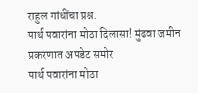राहुल गांधींचा प्रश्न.
पार्थ पवारांना मोठा दिलासा! मुंढवा जमीन प्रकरणात अपडेट समोर
पार्थ पवारांना मोठा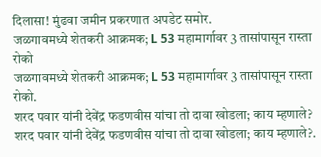दिलासा! मुंढवा जमीन प्रकरणात अपडेट समोर.
जळगावमध्ये शेतकरी आक्रमक; L 53 महामार्गावर 3 तासांपासून रास्ता रोको
जळगावमध्ये शेतकरी आक्रमक; L 53 महामार्गावर 3 तासांपासून रास्ता रोको.
शरद पवार यांनी देवेंद्र फडणवीस यांचा तो दावा खोडला; काय म्हणाले?
शरद पवार यांनी देवेंद्र फडणवीस यांचा तो दावा खोडला; काय म्हणाले?.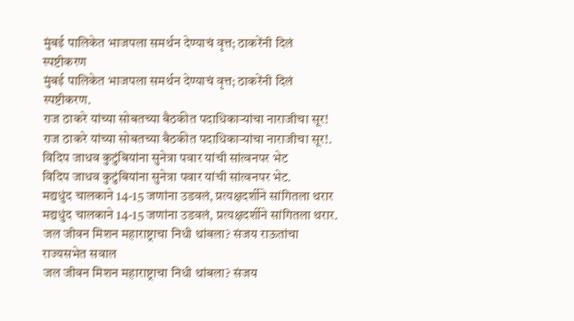मुंबई पालिकेत भाजपला समर्थन देण्याचं वृत्त; ठाकरेंनी दिलं स्पष्टीकरण
मुंबई पालिकेत भाजपला समर्थन देण्याचं वृत्त; ठाकरेंनी दिलं स्पष्टीकरण.
राज ठाकरे यांच्या सोबतच्या बैठकीत पदाधिकाऱ्यांचा नाराजीचा सूर!
राज ठाकरे यांच्या सोबतच्या बैठकीत पदाधिकाऱ्यांचा नाराजीचा सूर!.
विदिप जाधव कुटुंबियांना सुनेत्रा पवार यांची सांत्वनपर भेट
विदिप जाधव कुटुंबियांना सुनेत्रा पवार यांची सांत्वनपर भेट.
मद्यधुंद चालकाने 14-15 जणांना उडवलं, प्रत्यक्षदर्शीने सांगितला थरार
मद्यधुंद चालकाने 14-15 जणांना उडवलं, प्रत्यक्षदर्शीने सांगितला थरार.
जल जीवन मिशन महाराष्ट्राचा निधी थांबला? संजय राऊतांचा राज्यसभेत सवाल
जल जीवन मिशन महाराष्ट्राचा निधी थांबला? संजय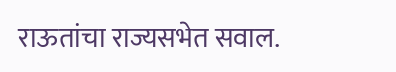राऊतांचा राज्यसभेत सवाल.